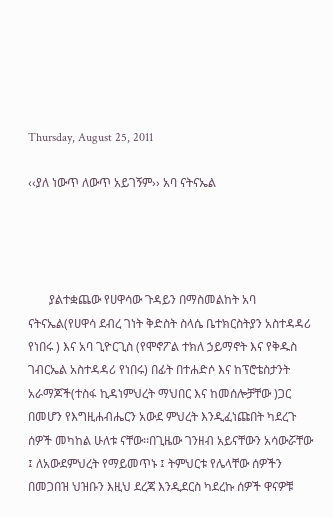Thursday, August 25, 2011

‹‹ያለ ነውጥ ለውጥ አይገኝም›› አባ ናትናኤል




       ያልተቋጨው የሀዋሳው ጉዳይን በማስመልከት አባ ናትናኤል(የሀዋሳ ደብረ ገነት ቅድስት ስላሴ ቤተክርስትያን አስተዳዳሪ የነበሩ ) እና አባ ጊዮርጊስ (የሞኖፖል ተክለ ኃይማኖት እና የቅዱስ ገብርኤል አስተዳዳሪ የነበሩ) በፊት በተሐድሶ እና ከፕሮቴስታንት አራማጆች(ተስፋ ኪዳነምህረት ማህበር እና ከመሰሎቻቸው )ጋር በመሆን የእግዚሐብሔርን አውደ ምህረት እንዲፈነጩበት ካደረጉ ሰዎች መካከል ሁለቱ ናቸው፡፡በጊዜው ገንዘብ አይናቸውን አሳውሯቸው ፤ ለአውደምህረት የማይመጥኑ ፤ ትምህርቱ የሌላቸው ሰዎችን በመጋበዝ ህዝቡን እዚህ ደረጃ እንዲደርስ ካደረኩ ሰዎች ዋናዎቹ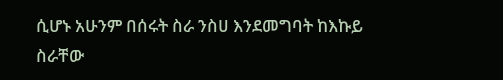ሲሆኑ አሁንም በሰሩት ስራ ንስሀ እንደመግባት ከእኩይ ስራቸው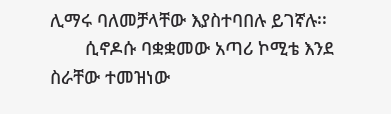ሊማሩ ባለመቻላቸው እያስተባበሉ ይገኛሉ፡፡
       ሲኖዶሱ ባቋቋመው አጣሪ ኮሚቴ እንደ ስራቸው ተመዝነው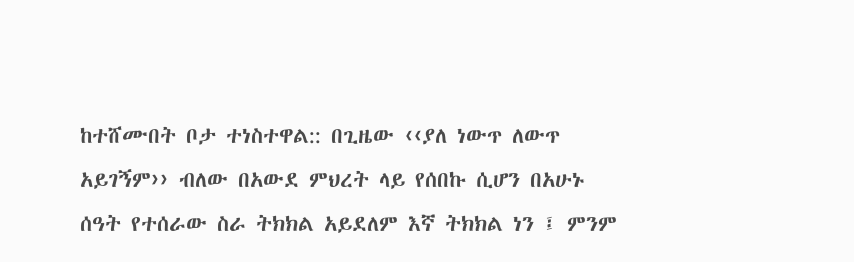ከተሸሙበት ቦታ ተነስተዋል:: በጊዜው ‹‹ያለ ነውጥ ለውጥ አይገኝም›› ብለው በአውደ ምህረት ላይ የሰበኩ ሲሆን በአሁኑ ሰዓት የተሰራው ስራ ትክክል አይደለም እኛ ትክክል ነን ፤ ምንም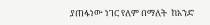ያጠፋነው ነገር የለም በማለት  ከአንድ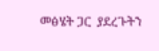መፅሄት ጋር  ያደረጉትን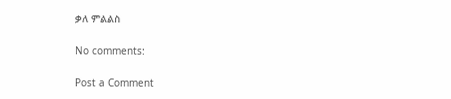ቃለ ምልልስ

No comments:

Post a Comment